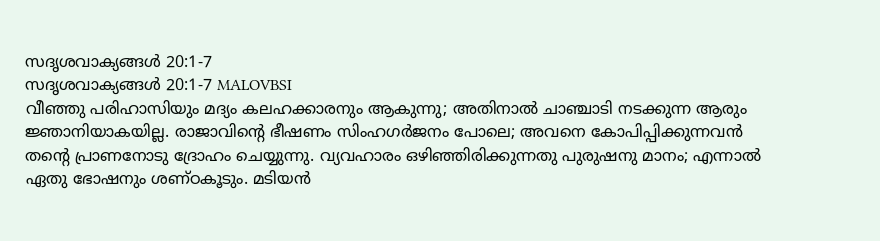സദൃശവാക്യങ്ങൾ 20:1-7
സദൃശവാക്യങ്ങൾ 20:1-7 MALOVBSI
വീഞ്ഞു പരിഹാസിയും മദ്യം കലഹക്കാരനും ആകുന്നു; അതിനാൽ ചാഞ്ചാടി നടക്കുന്ന ആരും ജ്ഞാനിയാകയില്ല. രാജാവിന്റെ ഭീഷണം സിംഹഗർജനം പോലെ; അവനെ കോപിപ്പിക്കുന്നവൻ തന്റെ പ്രാണനോടു ദ്രോഹം ചെയ്യുന്നു. വ്യവഹാരം ഒഴിഞ്ഞിരിക്കുന്നതു പുരുഷനു മാനം; എന്നാൽ ഏതു ഭോഷനും ശണ്ഠകൂടും. മടിയൻ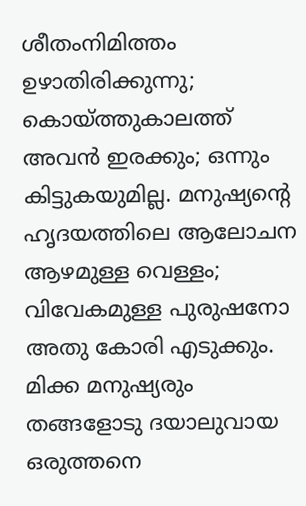ശീതംനിമിത്തം ഉഴാതിരിക്കുന്നു; കൊയ്ത്തുകാലത്ത് അവൻ ഇരക്കും; ഒന്നും കിട്ടുകയുമില്ല. മനുഷ്യന്റെ ഹൃദയത്തിലെ ആലോചന ആഴമുള്ള വെള്ളം; വിവേകമുള്ള പുരുഷനോ അതു കോരി എടുക്കും. മിക്ക മനുഷ്യരും തങ്ങളോടു ദയാലുവായ ഒരുത്തനെ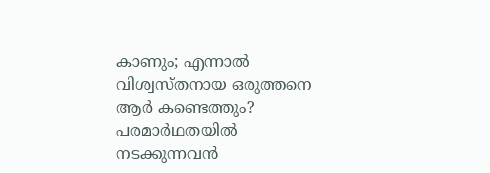കാണും; എന്നാൽ വിശ്വസ്തനായ ഒരുത്തനെ ആർ കണ്ടെത്തും? പരമാർഥതയിൽ നടക്കുന്നവൻ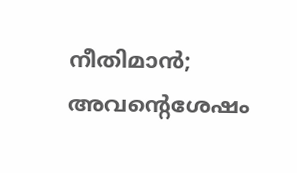നീതിമാൻ; അവന്റെശേഷം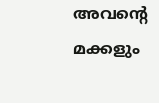അവന്റെ മക്കളും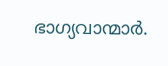ഭാഗ്യവാന്മാർ.